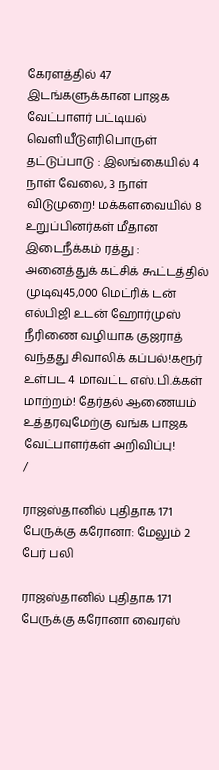கேரளத்தில் 47 இடங்களுக்கான பாஜக வேட்பாளர் பட்டியல் வெளியீடுஎரிபொருள் தட்டுப்பாடு : இலங்கையில் 4 நாள் வேலை, 3 நாள் விடுமுறை! மக்களவையில் 8 உறுப்பினர்கள் மீதான இடைநீக்கம் ரத்து : அனைத்துக் கட்சிக் கூட்டத்தில் முடிவு45,000 மெட்ரிக் டன் எல்பிஜி உடன் ஹோர்முஸ் நீரிணை வழியாக குஜராத் வந்தது சிவாலிக் கப்பல்!கரூர் உள்பட 4 மாவட்ட எஸ்.பி.க்கள் மாற்றம்! தேர்தல் ஆணையம் உத்தரவுமேற்கு வங்க பாஜக வேட்பாளர்கள் அறிவிப்பு!
/

ராஜஸ்தானில் புதிதாக 171 பேருக்கு கரோனா: மேலும் 2 பேர் பலி

ராஜஸ்தானில் புதிதாக 171 பேருக்கு கரோனா வைரஸ்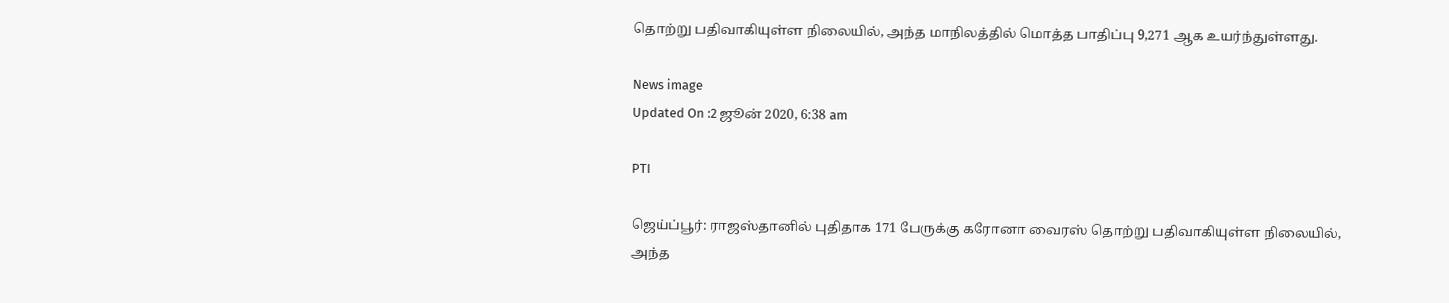தொற்று பதிவாகியுள்ள நிலையில், அந்த மாநிலத்தில் மொத்த பாதிப்பு 9,271 ஆக உயர்ந்துள்ளது.

News image
Updated On :2 ஜூன் 2020, 6:38 am

PTI

ஜெய்ப்பூர்: ராஜஸ்தானில் புதிதாக 171 பேருக்கு கரோனா வைரஸ் தொற்று பதிவாகியுள்ள நிலையில், அந்த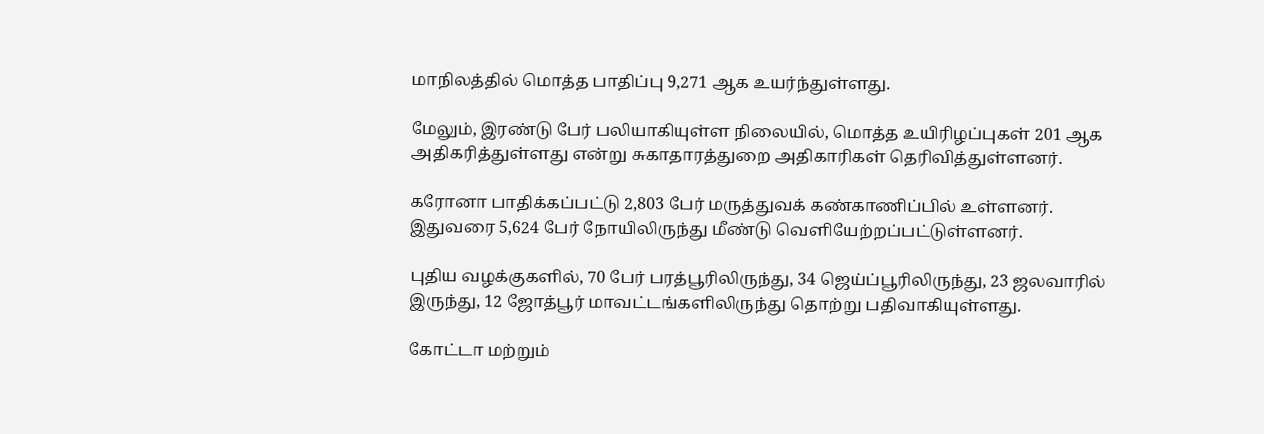மாநிலத்தில் மொத்த பாதிப்பு 9,271 ஆக உயர்ந்துள்ளது.

மேலும், இரண்டு பேர் பலியாகியுள்ள நிலையில், மொத்த உயிரிழப்புகள் 201 ஆக அதிகரித்துள்ளது என்று சுகாதாரத்துறை அதிகாரிகள் தெரிவித்துள்ளனர்.

கரோனா பாதிக்கப்பட்டு 2,803 பேர் மருத்துவக் கண்காணிப்பில் உள்ளனர். இதுவரை 5,624 பேர் நோயிலிருந்து மீண்டு வெளியேற்றப்பட்டுள்ளனர்.

புதிய வழக்குகளில், 70 பேர் பரத்பூரிலிருந்து, 34 ஜெய்ப்பூரிலிருந்து, 23 ஜலவாரில் இருந்து, 12 ஜோத்பூர் மாவட்டங்களிலிருந்து தொற்று பதிவாகியுள்ளது.

கோட்டா மற்றும்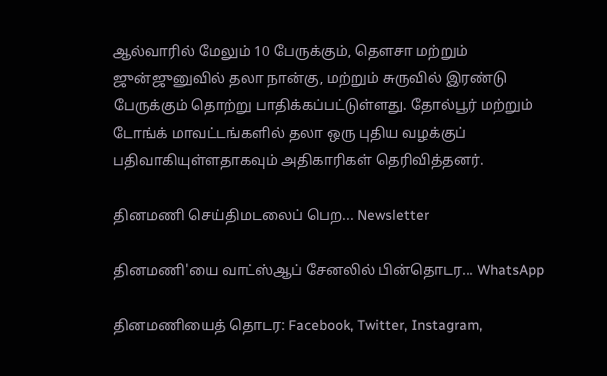ஆல்வாரில் மேலும் 10 பேருக்கும், தௌசா மற்றும் ஜுன்ஜுனுவில் தலா நான்கு, மற்றும் சுருவில் இரண்டு பேருக்கும் தொற்று பாதிக்கப்பட்டுள்ளது. தோல்பூர் மற்றும் டோங்க் மாவட்டங்களில் தலா ஒரு புதிய வழக்குப் பதிவாகியுள்ளதாகவும் அதிகாரிகள் தெரிவித்தனர்.

தினமணி செய்திமடலைப் பெற... Newsletter

தினமணி'யை வாட்ஸ்ஆப் சேனலில் பின்தொடர... WhatsApp

தினமணியைத் தொடர: Facebook, Twitter, Instagram,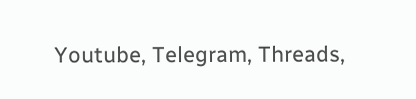Youtube, Telegram, Threads,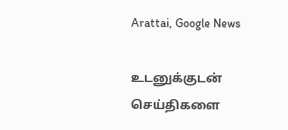Arattai, Google News

உடனுக்குடன் செய்திகளை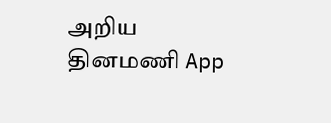அறிய தினமணி App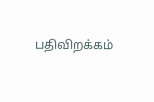பதிவிறக்கம்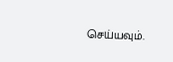செய்யவும்.